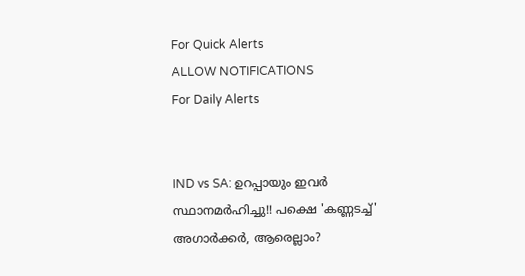For Quick Alerts
ALLOW NOTIFICATIONS
For Daily Alerts


IND vs SA: ഉറപ്പായും ഇവര്‍ സ്ഥാനമര്‍ഹിച്ചു!! പക്ഷെ 'കണ്ണടച്ച്' അഗാര്‍ക്കര്‍, ആരെല്ലാം?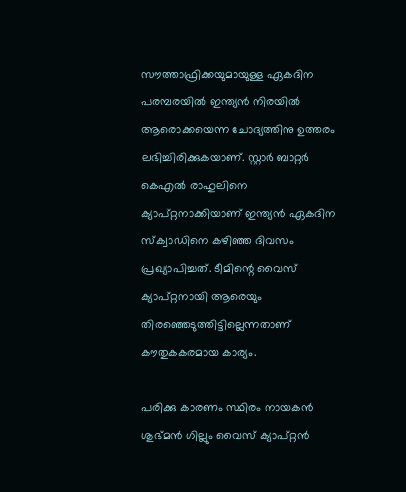സൗത്താഫ്രിക്കയുമായുള്ള ഏകദിന പരമ്പരയില്‍ ഇന്ത്യന്‍ നിരയില്‍ ആരൊക്കയെന്ന ചോദ്യത്തിനു ഉത്തരം ലഭിച്ചിരിക്കുകയാണ്. സ്റ്റാര്‍ ബാറ്റര്‍ കെഎല്‍ രാഹുലിനെ ക്യാപ്റ്റനാക്കിയാണ് ഇന്ത്യന്‍ ഏകദിന സ്‌ക്വാഡിനെ കഴിഞ്ഞ ദിവസം പ്രഖ്യാപിച്ചത്. ടീമിന്റെ വൈസ് ക്യാപ്റ്റനായി ആരെയും തിരഞ്ഞെടുത്തിട്ടില്ലെന്നതാണ് കൗതുകകരമായ കാര്യം.

പരിക്കു കാരണം സ്ഥിരം നായകന്‍ ശുഭ്മന്‍ ഗില്ലും വൈസ് ക്യാപ്റ്റന്‍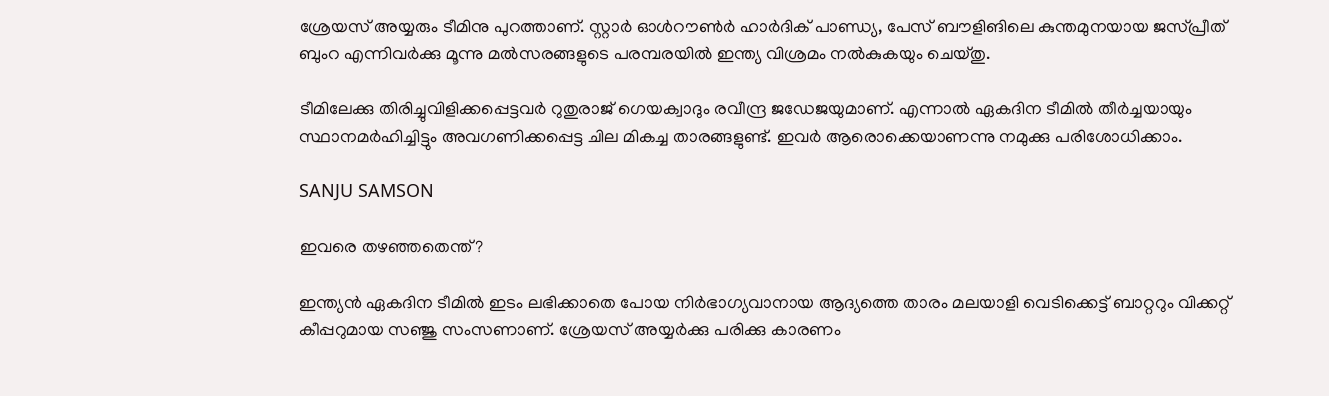ശ്രേയസ് അയ്യരും ടീമിനു പുറത്താണ്. സ്റ്റാര്‍ ഓള്‍റൗണ്‍ര്‍ ഹാര്‍ദിക് പാണ്ഡ്യ, പേസ് ബൗളിങിലെ കുന്തമുനയായ ജസ്പ്രീത് ബുംറ എന്നിവര്‍ക്കു മൂന്നു മല്‍സരങ്ങളുടെ പരമ്പരയില്‍ ഇന്ത്യ വിശ്രമം നല്‍കുകയും ചെയ്തു.

ടീമിലേക്കു തിരിച്ചുവിളിക്കപ്പെട്ടവര്‍ റുതുരാജ് ഗെയക്വാദും രവീന്ദ്ര ജഡേജയുമാണ്. എന്നാല്‍ ഏകദിന ടീമില്‍ തീര്‍ച്ചയായും സ്ഥാനമര്‍ഹിച്ചിട്ടും അവഗണിക്കപ്പെട്ട ചില മികച്ച താരങ്ങളുണ്ട്. ഇവര്‍ ആരൊക്കെയാണന്നു നമുക്കു പരിശോധിക്കാം.

SANJU SAMSON

ഇവരെ തഴഞ്ഞതെന്ത്?

ഇന്ത്യന്‍ ഏകദിന ടീമില്‍ ഇടം ലഭിക്കാതെ പോയ നിര്‍ഭാഗ്യവാനായ ആദ്യത്തെ താരം മലയാളി വെടിക്കെട്ട് ബാറ്ററും വിക്കറ്റ് കീപ്പറുമായ സഞ്ജു സംസണാണ്. ശ്രേയസ് അയ്യര്‍ക്കു പരിക്കു കാരണം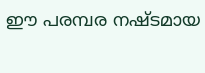ഈ പരമ്പര നഷ്ടമായ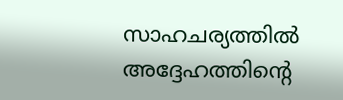സാഹചര്യത്തില്‍ അദ്ദേഹത്തിന്റെ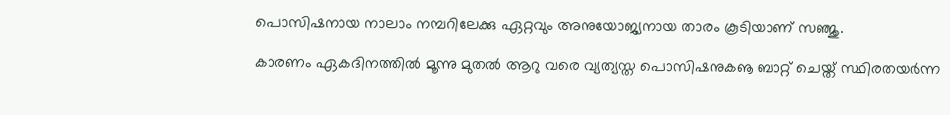പൊസിഷനായ നാലാം നമ്പറിലേക്കു ഏറ്റവും അനുയോജ്യനായ താരം കൂടിയാണ് സഞ്ജു.

കാരണം ഏകദിനത്തില്‍ മൂന്നു മുതല്‍ ആറു വരെ വ്യത്യസ്ത പൊസിഷനുകൡ ബാറ്റ് ചെയ്ത് സ്ഥിരതയര്‍ന്ന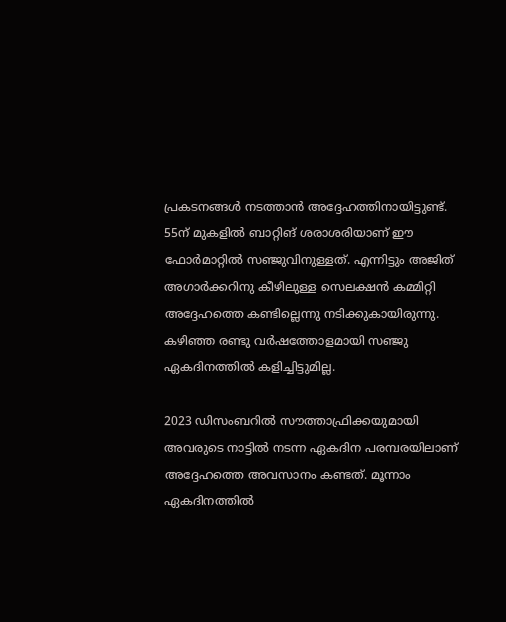പ്രകടനങ്ങള്‍ നടത്താന്‍ അദ്ദേഹത്തിനായിട്ടുണ്ട്. 55ന് മുകളില്‍ ബാറ്റിങ് ശരാശരിയാണ് ഈ ഫോര്‍മാറ്റില്‍ സഞ്ജുവിനുള്ളത്. എന്നിട്ടും അജിത് അഗാര്‍ക്കറിനു കീഴിലുള്ള സെലക്ഷന്‍ കമ്മിറ്റി അദ്ദേഹത്തെ കണ്ടില്ലെന്നു നടിക്കുകായിരുന്നു. കഴിഞ്ഞ രണ്ടു വര്‍ഷത്തോളമായി സഞ്ജു ഏകദിനത്തില്‍ കളിച്ചിട്ടുമില്ല.

2023 ഡിസംബറില്‍ സൗത്താഫ്രിക്കയുമായി അവരുടെ നാട്ടില്‍ നടന്ന ഏകദിന പരമ്പരയിലാണ് അദ്ദേഹത്തെ അവസാനം കണ്ടത്. മൂന്നാം ഏകദിനത്തില്‍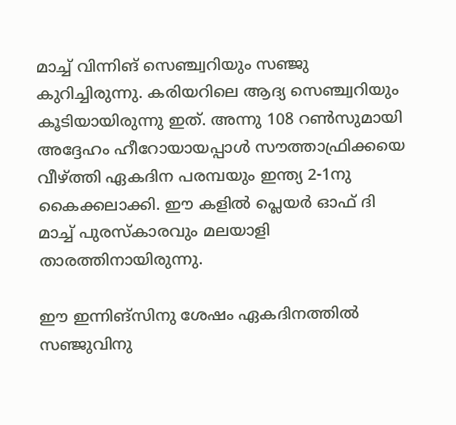മാച്ച് വിന്നിങ് സെഞ്ച്വറിയും സഞ്ജു കുറിച്ചിരുന്നു. കരിയറിലെ ആദ്യ സെഞ്ച്വറിയും കൂടിയായിരുന്നു ഇത്. അന്നു 108 റണ്‍സുമായി അദ്ദേഹം ഹീറോയായപ്പാള്‍ സൗത്താഫ്രിക്കയെ വീഴ്ത്തി ഏകദിന പരമ്പയും ഇന്ത്യ 2-1നു കൈക്കലാക്കി. ഈ കളില്‍ പ്ലെയര്‍ ഓഫ് ദി മാച്ച് പുരസ്‌കാരവും മലയാളി താരത്തിനായിരുന്നു.

ഈ ഇന്നിങ്‌സിനു ശേഷം ഏകദിനത്തില്‍ സഞ്ജുവിനു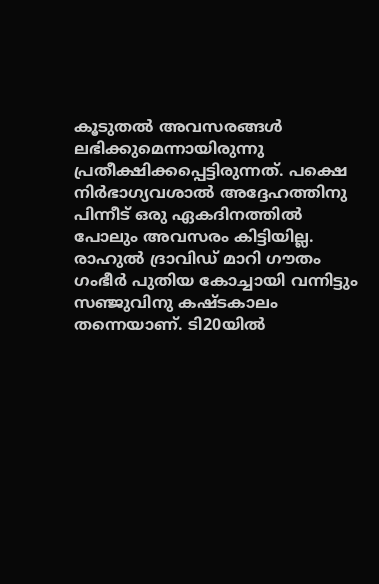കൂടുതല്‍ അവസരങ്ങള്‍ ലഭിക്കുമെന്നായിരുന്നു പ്രതീക്ഷിക്കപ്പെട്ടിരുന്നത്. പക്ഷെ നിര്‍ഭാഗ്യവശാല്‍ അദ്ദേഹത്തിനു പിന്നീട് ഒരു ഏകദിനത്തില്‍ പോലും അവസരം കിട്ടിയില്ല. രാഹുല്‍ ദ്രാവിഡ് മാറി ഗൗതം ഗംഭീര്‍ പുതിയ കോച്ചായി വന്നിട്ടും സഞ്ജുവിനു കഷ്ടകാലം തന്നെയാണ്. ടി20യില്‍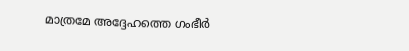മാത്രമേ അദ്ദേഹത്തെ ഗംഭീര്‍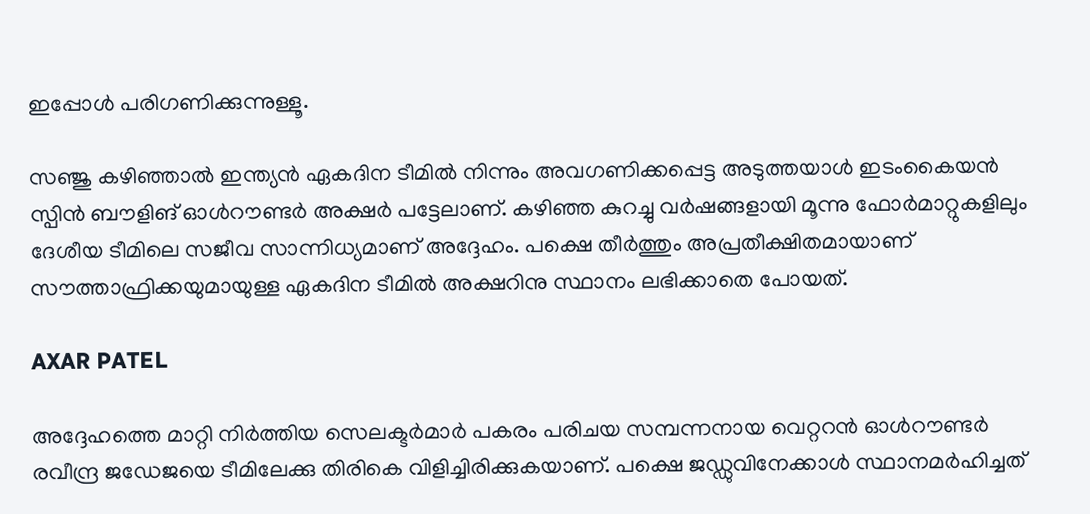ഇപ്പോള്‍ പരിഗണിക്കുന്നുള്ളൂ.

സഞ്ജു കഴിഞ്ഞാല്‍ ഇന്ത്യന്‍ ഏകദിന ടീമില്‍ നിന്നും അവഗണിക്കപ്പെട്ട അടുത്തയാള്‍ ഇടംകൈയന്‍ സ്പിന്‍ ബൗളിങ് ഓള്‍റൗണ്ടര്‍ അക്ഷര്‍ പട്ടേലാണ്. കഴിഞ്ഞ കുറച്ചു വര്‍ഷങ്ങളായി മൂന്നു ഫോര്‍മാറ്റുകളിലും ദേശീയ ടീമിലെ സജീവ സാന്നിധ്യമാണ് അദ്ദേഹം. പക്ഷെ തീര്‍ത്തും അപ്രതീക്ഷിതമായാണ് സൗത്താഫ്രിക്കയുമായുള്ള ഏകദിന ടീമില്‍ അക്ഷറിനു സ്ഥാനം ലഭിക്കാതെ പോയത്.

AXAR PATEL

അദ്ദേഹത്തെ മാറ്റി നിര്‍ത്തിയ സെലക്ടര്‍മാര്‍ പകരം പരിചയ സമ്പന്നനായ വെറ്ററന്‍ ഓള്‍റൗണ്ടര്‍ രവീന്ദ്ര ജഡേജയെ ടീമിലേക്കു തിരികെ വിളിച്ചിരിക്കുകയാണ്. പക്ഷെ ജഡ്ഡുവിനേക്കാള്‍ സ്ഥാനമര്‍ഹിച്ചത്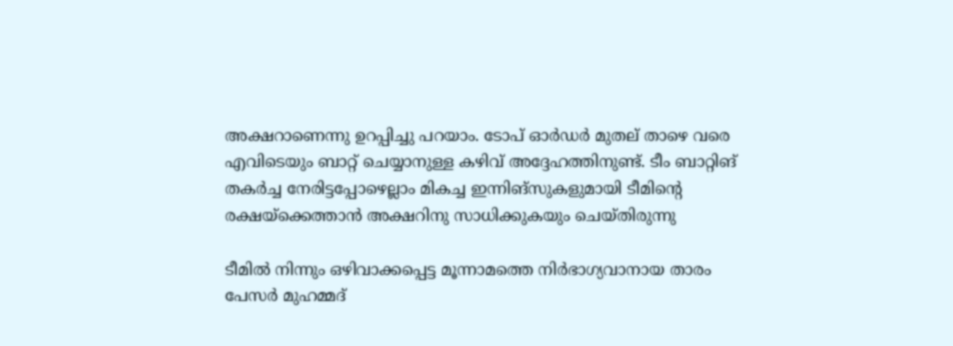അക്ഷറാണെന്നു ഉറപ്പിച്ചു പറയാം. ടോപ് ഓര്‍ഡര്‍ മുതല് താഴെ വരെ എവിടെയും ബാറ്റ് ചെയ്യാനുള്ള കഴിവ് അദ്ദേഹത്തിനുണ്ട്. ടീം ബാറ്റിങ് തകര്‍ച്ച നേരിട്ടപ്പോഴെല്ലാം മികച്ച ഇന്നിങ്‌സുകളുമായി ടീമിന്റെ രക്ഷയ്‌ക്കെത്താന്‍ അക്ഷറിനു സാധിക്കുകയും ചെയ്തിരുന്നു

ടീമില്‍ നിന്നും ഒഴിവാക്കപ്പെട്ട മൂന്നാമത്തെ നിര്‍ഭാഗ്യവാനായ താരം പേസര്‍ മുഹമ്മദ്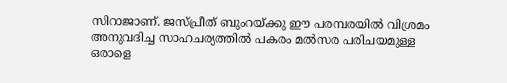സിറാജാണ്. ജസ്പ്രീത് ബുംറയ്ക്കു ഈ പരമ്പരയില്‍ വിശ്രമം അനുവദിച്ച സാഹചര്യത്തില്‍ പകരം മല്‍സര പരിചയമുള്ള ഒരാളെ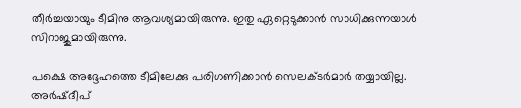തീര്‍ച്ചയായും ടീമിനു ആവശ്യമായിരുന്നു. ഇതു ഏറ്റെടുക്കാന്‍ സാധിക്കുന്നയാള്‍ സിറാജുമായിരുന്നു.

പക്ഷെ അദ്ദേഹത്തെ ടീമിലേക്കു പരിഗണിക്കാന്‍ സെലക്ടര്‍മാര്‍ തയ്യായില്ല. അര്‍ഷ്ദീപ്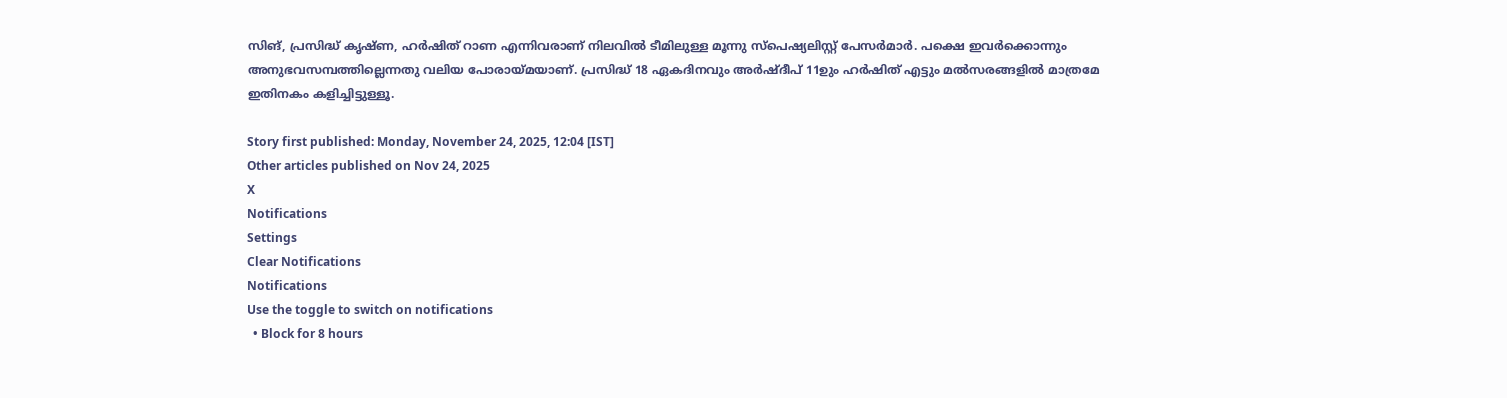സിങ്, പ്രസിദ്ധ് കൃഷ്ണ, ഹര്‍ഷിത് റാണ എന്നിവരാണ് നിലവില്‍ ടീമിലുള്ള മൂന്നു സ്‌പെഷ്യലിസ്റ്റ് പേസര്‍മാര്‍. പക്ഷെ ഇവര്‍ക്കൊന്നും അനുഭവസമ്പത്തില്ലെന്നതു വലിയ പോരായ്മയാണ്. പ്രസിദ്ധ് 18 ഏകദിനവും അര്‍ഷ്ദീപ് 11ഉും ഹര്‍ഷിത് എട്ടും മല്‍സരങ്ങളില്‍ മാത്രമേ ഇതിനകം കളിച്ചിട്ടുള്ളൂ.

Story first published: Monday, November 24, 2025, 12:04 [IST]
Other articles published on Nov 24, 2025
X
Notifications
Settings
Clear Notifications
Notifications
Use the toggle to switch on notifications
  • Block for 8 hours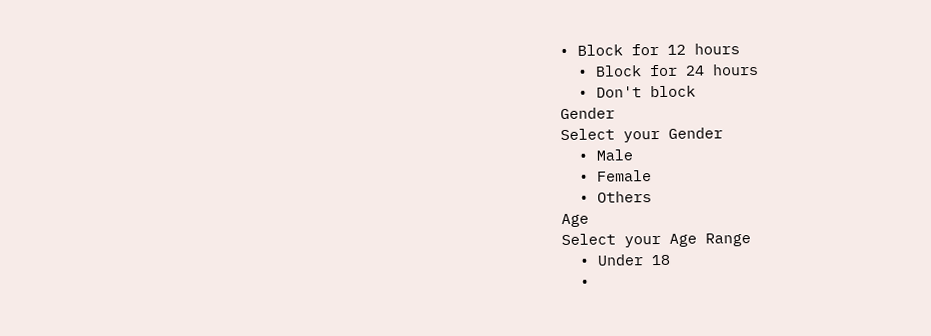• Block for 12 hours
  • Block for 24 hours
  • Don't block
Gender
Select your Gender
  • Male
  • Female
  • Others
Age
Select your Age Range
  • Under 18
  •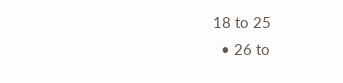18 to 25
  • 26 to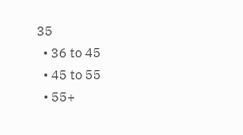35
  • 36 to 45
  • 45 to 55
  • 55+